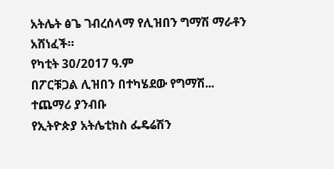አትሌት ፅጌ ገብረሰላማ የሊዝበን ግማሽ ማራቶን አሸነፈች።
የካቲት 30/2017 ዓ.ም
በፖርቹጋል ሊዝበን በተካሄደው የግማሽ...
ተጨማሪ ያንብቡ
የኢትዮጵያ አትሌቲክስ ፌዴሬሽን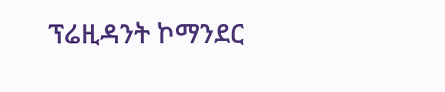ፕሬዚዳንት ኮማንደር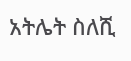አትሌት ስለሺ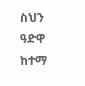ስህን ዓድዋ ከተማ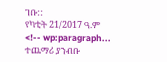ገቡ::
የካቲት 21/2017 ዓ.ም
<!-- wp:paragraph...
ተጨማሪ ያንብቡ